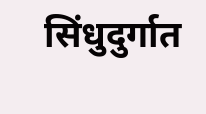सिंधुदुर्गात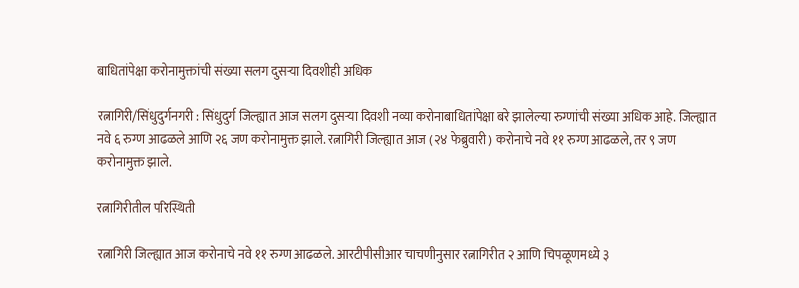बाधितांपेक्षा करोनामुक्तांची संख्या सलग दुसऱ्या दिवशीही अधिक

रत्नागिरी/सिंधुदुर्गनगरी : सिंधुदुर्ग जिल्ह्यात आज सलग दुसऱ्या दिवशी नव्या करोनाबाधितांपेक्षा बरे झालेल्या रुग्णांची संख्या अधिक आहे. जिल्ह्यात नवे ६ रुग्ण आढळले आणि २६ जण करोनामुक्त झाले. रत्नागिरी जिल्ह्यात आज (२४ फेब्रुवारी) करोनाचे नवे ११ रुग्ण आढळले, तर ९ जण करोनामुक्त झाले.

रत्नागिरीतील परिस्थिती

रत्नागिरी जिल्ह्यात आज करोनाचे नवे ११ रुग्ण आढळले. आरटीपीसीआर चाचणीनुसार रत्नागिरीत २ आणि चिपळूणमध्ये ३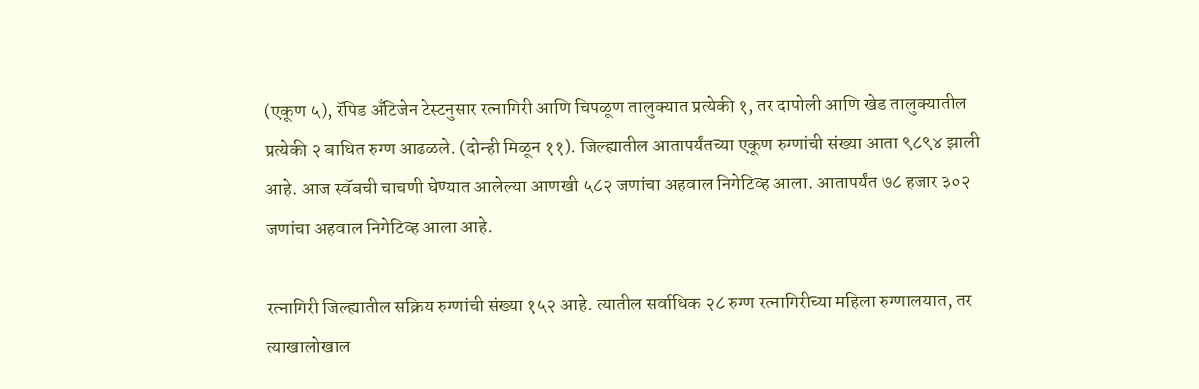(एकूण ५), रॅपिड अँटिजेन टेस्टनुसार रत्नागिरी आणि चिपळूण तालुक्यात प्रत्येकी १, तर दापोली आणि खेड तालुक्यातील प्रत्येकी २ बाधित रुग्ण आढळले. (दोन्ही मिळून ११). जिल्ह्यातील आतापर्यंतच्या एकूण रुग्णांची संख्या आता ९८९४ झाली आहे. आज स्वॅबची चाचणी घेण्यात आलेल्या आणखी ५८२ जणांचा अहवाल निगेटिव्ह आला. आतापर्यंत ७८ हजार ३०२ जणांचा अहवाल निगेटिव्ह आला आहे.

रत्नागिरी जिल्ह्यातील सक्रिय रुग्णांची संख्या १५२ आहे. त्यातील सर्वाधिक २८ रुग्ण रत्नागिरीच्या महिला रुग्णालयात, तर त्याखालोखाल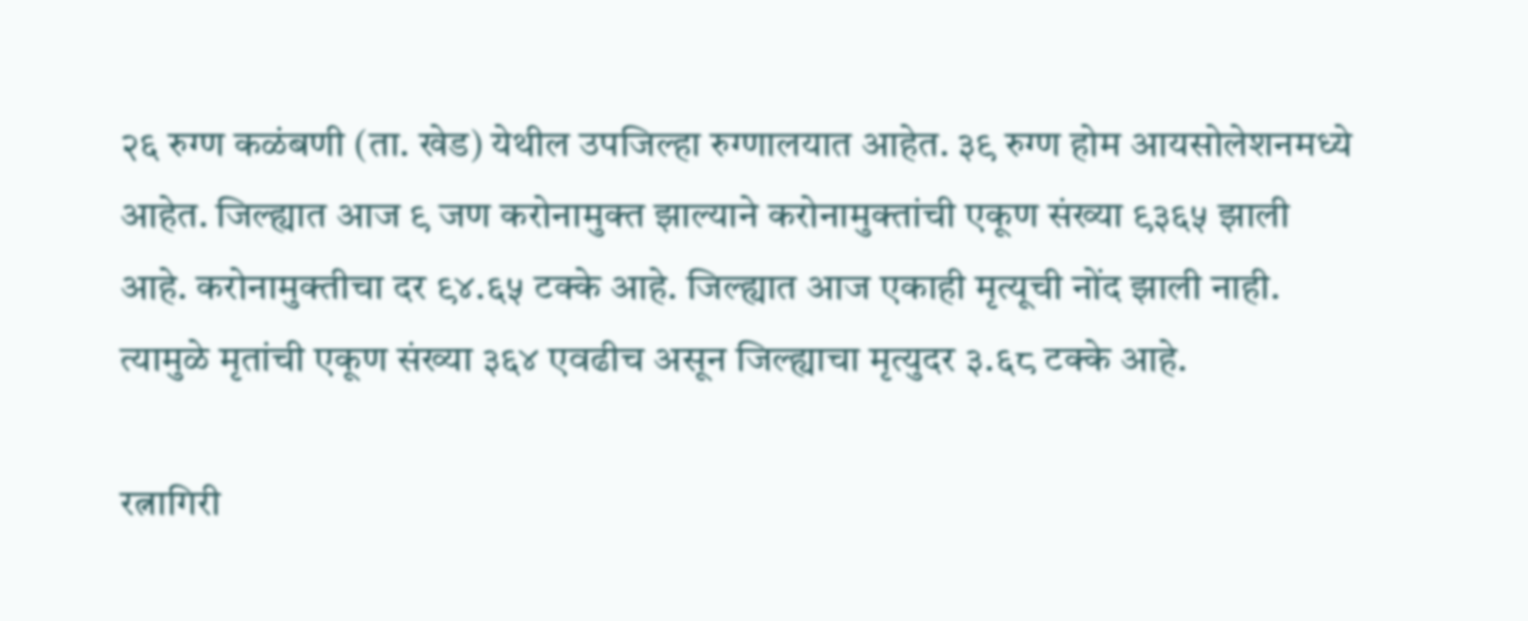२६ रुग्ण कळंबणी (ता. खेड) येथील उपजिल्हा रुग्णालयात आहेत. ३९ रुग्ण होम आयसोलेशनमध्ये आहेत. जिल्ह्यात आज ९ जण करोनामुक्त झाल्याने करोनामुक्तांची एकूण संख्या ९३६५ झाली आहे. करोनामुक्तीचा दर ९४.६५ टक्के आहे. जिल्ह्यात आज एकाही मृत्यूची नोंद झाली नाही. त्यामुळे मृतांची एकूण संख्या ३६४ एवढीच असून जिल्ह्याचा मृत्युदर ३.६८ टक्के आहे.

रत्नागिरी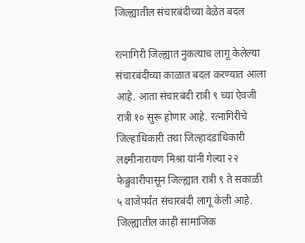जिल्ह्यातील संचारबंदीच्या वेळेत बदल

रत्नागिरी जिल्ह्यात नुकत्याच लागू केलेल्या संचारबंदीच्या काळात बदल करण्यात आला आहे. आता संचारबंदी रात्री ९ च्या ऐवजी रात्री १० सुरू होणार आहे. रत्नागिरीचे जिल्हाधिकारी तथा जिल्हादंडाधिकारी लक्ष्मीनारायण मिश्रा यांनी गेल्या २२ फेब्रुवारीपासून जिल्ह्यात रात्री ९ ते सकाळी ५ वाजेपर्यंत संचारबंदी लागू केली आहे. जिल्ह्यातील काही सामाजिक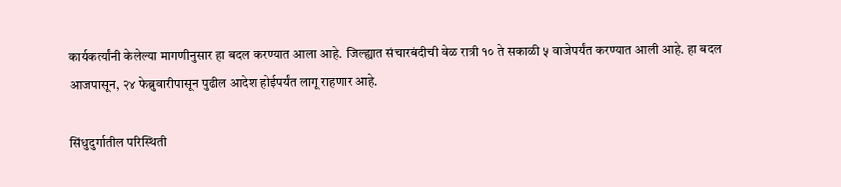कार्यकर्त्यांनी केलेल्या मागणीनुसार हा बदल करण्यात आला आहे. जिल्ह्यात संचारबंदीची वेळ रात्री १० ते सकाळी ५ वाजेपर्यंत करण्यात आली आहे. हा बदल आजपासून, २४ फेब्रुवारीपासून पुढील आदेश होईपर्यंत लागू राहणार आहे.

सिंधुदुर्गातील परिस्थिती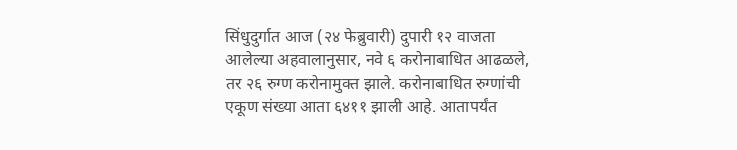सिंधुदुर्गात आज (२४ फेब्रुवारी) दुपारी १२ वाजता आलेल्या अहवालानुसार, नवे ६ करोनाबाधित आढळले, तर २६ रुग्ण करोनामुक्त झाले. करोनाबाधित रुग्णांची एकूण संख्या आता ६४११ झाली आहे. आतापर्यंत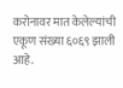करोनावर मात केलेल्यांची एकूण संख्या ६०६९ झाली आहे.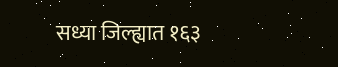सध्या जिल्ह्यात १६३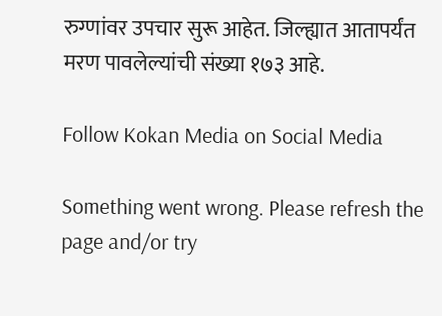रुग्णांवर उपचार सुरू आहेत. जिल्ह्यात आतापर्यंत मरण पावलेल्यांची संख्या १७३ आहे.

Follow Kokan Media on Social Media

Something went wrong. Please refresh the page and/or try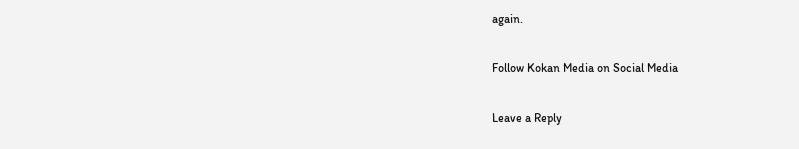again.

Follow Kokan Media on Social Media

Leave a Reply